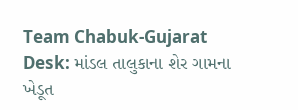Team Chabuk-Gujarat Desk: માંડલ તાલુકાના શેર ગામના ખેડૂત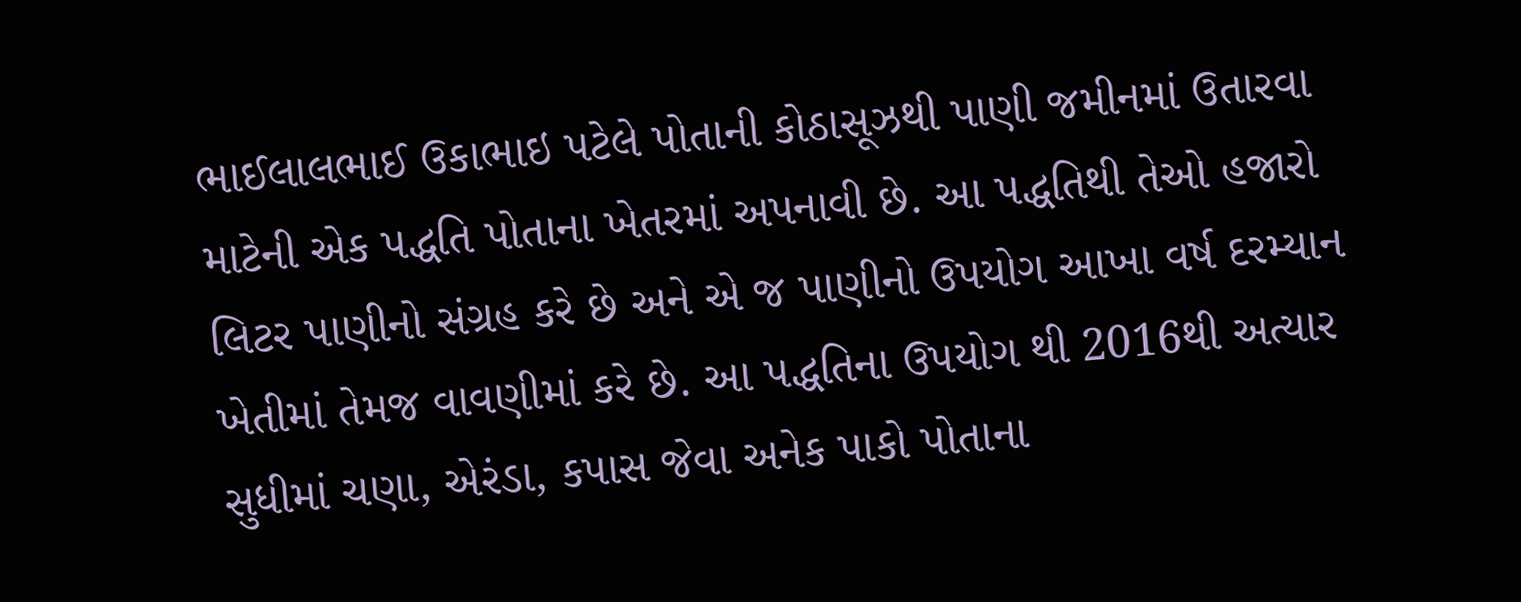ભાઈલાલભાઈ ઉકાભાઇ પટેલે પોતાની કોઠાસૂઝથી પાણી જમીનમાં ઉતારવા માટેની એક પદ્ધતિ પોતાના ખેતરમાં અપનાવી છે. આ પદ્ધતિથી તેઓ હજારો લિટર પાણીનો સંગ્રહ કરે છે અને એ જ પાણીનો ઉપયોગ આખા વર્ષ દરમ્યાન ખેતીમાં તેમજ વાવણીમાં કરે છે. આ પદ્ધતિના ઉપયોગ થી 2016થી અત્યાર સુધીમાં ચણા, એરંડા, કપાસ જેવા અનેક પાકો પોતાના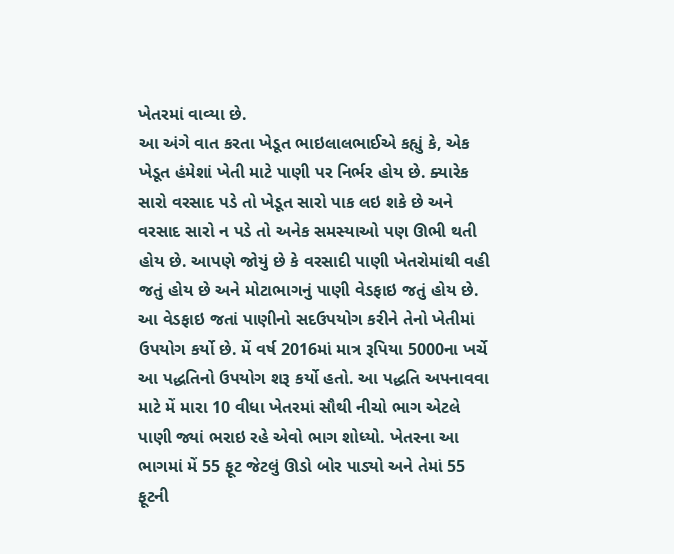ખેતરમાં વાવ્યા છે.
આ અંગે વાત કરતા ખેડૂત ભાઇલાલભાઈએ કહ્યું કે, એક ખેડૂત હંમેશાં ખેતી માટે પાણી પર નિર્ભર હોય છે. ક્યારેક સારો વરસાદ પડે તો ખેડૂત સારો પાક લઇ શકે છે અને વરસાદ સારો ન પડે તો અનેક સમસ્યાઓ પણ ઊભી થતી હોય છે. આપણે જોયું છે કે વરસાદી પાણી ખેતરોમાંથી વહી જતું હોય છે અને મોટાભાગનું પાણી વેડફાઇ જતું હોય છે. આ વેડફાઇ જતાં પાણીનો સદઉપયોગ કરીને તેનો ખેતીમાં ઉપયોગ કર્યો છે. મેં વર્ષ 2016માં માત્ર રૂપિયા 5000ના ખર્ચે આ પદ્ધતિનો ઉપયોગ શરૂ કર્યો હતો. આ પદ્ધતિ અપનાવવા માટે મેં મારા 10 વીધા ખેતરમાં સૌથી નીચો ભાગ એટલે પાણી જ્યાં ભરાઇ રહે એવો ભાગ શોધ્યો. ખેતરના આ ભાગમાં મેં 55 ફૂટ જેટલું ઊડો બોર પાડ્યો અને તેમાં 55 ફૂટની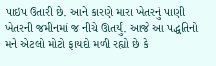પાઇપ ઉતારી છે. આને કારણે મારા ખેતરનું પાણી ખેતરની જમીનમાં જ નીચે ઊતર્યું. આજે આ પદ્ધતિનો મને એટલો મોટો ફાયદો મળી રહ્યો છે કે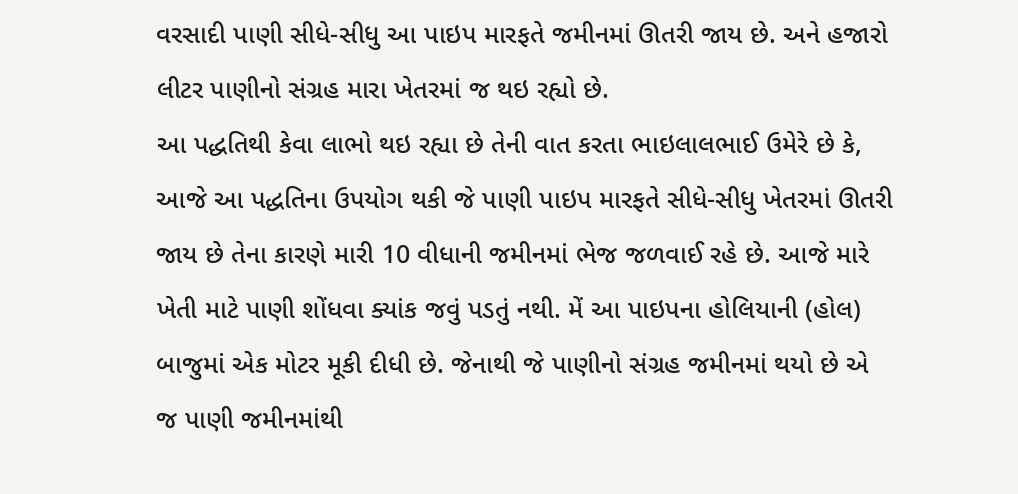વરસાદી પાણી સીધે-સીધુ આ પાઇપ મારફતે જમીનમાં ઊતરી જાય છે. અને હજારો લીટર પાણીનો સંગ્રહ મારા ખેતરમાં જ થઇ રહ્યો છે.
આ પદ્ધતિથી કેવા લાભો થઇ રહ્યા છે તેની વાત કરતા ભાઇલાલભાઈ ઉમેરે છે કે, આજે આ પદ્ધતિના ઉપયોગ થકી જે પાણી પાઇપ મારફતે સીધે-સીધુ ખેતરમાં ઊતરી જાય છે તેના કારણે મારી 10 વીધાની જમીનમાં ભેજ જળવાઈ રહે છે. આજે મારે ખેતી માટે પાણી શોંધવા ક્યાંક જવું પડતું નથી. મેં આ પાઇપના હોલિયાની (હોલ) બાજુમાં એક મોટર મૂકી દીધી છે. જેનાથી જે પાણીનો સંગ્રહ જમીનમાં થયો છે એ જ પાણી જમીનમાંથી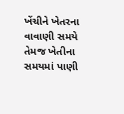ખેંચીને ખેતરના વાવાણી સમયે તેમજ ખેતીના સમયમાં પાણી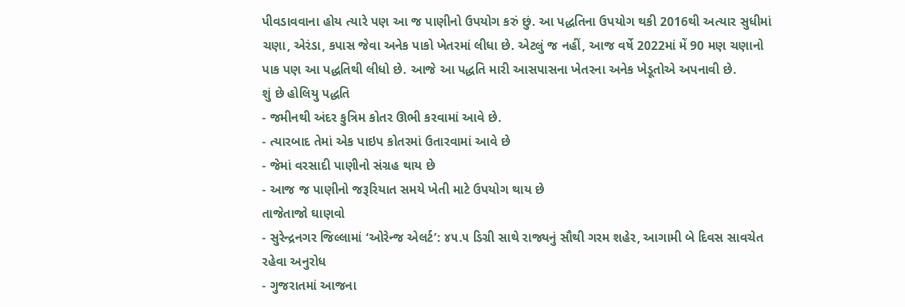પીવડાવવાના હોય ત્યારે પણ આ જ પાણીનો ઉપયોગ કરું છું. આ પદ્ધતિના ઉપયોગ થકી 2016થી અત્યાર સુધીમાં ચણા, એરંડા, કપાસ જેવા અનેક પાકો ખેતરમાં લીધા છે. એટલું જ નહીં, આજ વર્ષે 2022માં મેં 90 મણ ચણાનો પાક પણ આ પદ્ધતિથી લીધો છે. આજે આ પદ્ધતિ મારી આસપાસના ખેતરના અનેક ખેડૂતોએ અપનાવી છે.
શું છે હોલિયુ પદ્ધતિ
- જમીનથી અંદર કુત્રિમ કોતર ઊભી કરવામાં આવે છે.
- ત્યારબાદ તેમાં એક પાઇપ કોતરમાં ઉતારવામાં આવે છે
- જેમાં વરસાદી પાણીનો સંગ્રહ થાય છે
- આજ જ પાણીનો જરૂરિયાત સમયે ખેતી માટે ઉપયોગ થાય છે
તાજેતાજો ઘાણવો
- સુરેન્દ્રનગર જિલ્લામાં ‘ઓરેન્જ એલર્ટ’: ૪૫.૫ ડિગ્રી સાથે રાજ્યનું સૌથી ગરમ શહેર, આગામી બે દિવસ સાવચેત રહેવા અનુરોધ
- ગુજરાતમાં આજના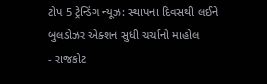ટોપ 5 ટ્રેન્ડિંગ ન્યૂઝ: સ્થાપના દિવસથી લઈને બુલડોઝર એક્શન સુધી ચર્ચાનો માહોલ
- રાજકોટ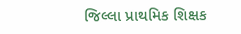જિલ્લા પ્રાથમિક શિક્ષક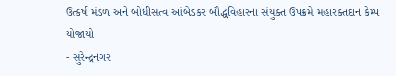ઉત્કર્ષ મંડળ અને બોધીસત્વ આંબેડકર બૌદ્ધવિહારના સંયુક્ત ઉપક્રમે મહારક્તદાન કેમ્પ યોજાયો
- સુરેન્દ્રનગર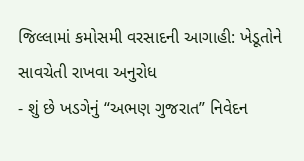જિલ્લામાં કમોસમી વરસાદની આગાહી: ખેડૂતોને સાવચેતી રાખવા અનુરોધ
- શું છે ખડગેનું “અભણ ગુજરાત” નિવેદન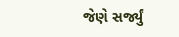જેણે સર્જ્યું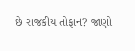છે રાજકીય તોફાન? જાણો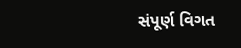સંપૂર્ણ વિગત